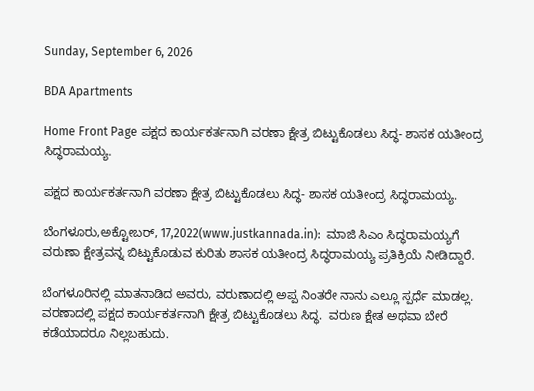Sunday, September 6, 2026

BDA Apartments

Home Front Page ಪಕ್ಷದ ಕಾರ್ಯಕರ್ತನಾಗಿ ವರಣಾ ಕ್ಷೇತ್ರ ಬಿಟ್ಟುಕೊಡಲು ಸಿದ್ಧ- ಶಾಸಕ ಯತೀಂದ್ರ ಸಿದ್ಧರಾಮಯ್ಯ.

ಪಕ್ಷದ ಕಾರ್ಯಕರ್ತನಾಗಿ ವರಣಾ ಕ್ಷೇತ್ರ ಬಿಟ್ಟುಕೊಡಲು ಸಿದ್ಧ- ಶಾಸಕ ಯತೀಂದ್ರ ಸಿದ್ಧರಾಮಯ್ಯ.

ಬೆಂಗಳೂರು,ಅಕ್ಟೋಬರ್, 17,2022(www.justkannada.in):  ಮಾಜಿ ಸಿಎಂ ಸಿದ್ಧರಾಮಯ್ಯಗೆ ವರುಣಾ ಕ್ಷೇತ್ರವನ್ನ ಬಿಟ್ಟುಕೊಡುವ ಕುರಿತು ಶಾಸಕ ಯತೀಂದ್ರ ಸಿದ‍್ಧರಾಮಯ್ಯ ಪ್ರತಿಕ್ರಿಯೆ ನೀಡಿದ್ದಾರೆ.

ಬೆಂಗಳೂರಿನಲ್ಲಿ ಮಾತನಾಡಿದ ಅವರು, ವರುಣಾದಲ್ಲಿ ಅಪ್ಪ ನಿಂತರೇ ನಾನು ಎಲ್ಲೂ ಸ್ಪರ್ಧೆ ಮಾಡಲ್ಲ. ವರಣಾದಲ್ಲಿ ಪಕ್ಷದ ಕಾರ್ಯಕರ್ತನಾಗಿ ಕ್ಷೇತ್ರ ಬಿಟ್ಟುಕೊಡಲು ಸಿದ್ಧ.  ವರುಣ ಕ್ಷೇತ ಅಥವಾ ಬೇರೆ ಕಡೆಯಾದರೂ ನಿಲ್ಲಬಹುದು.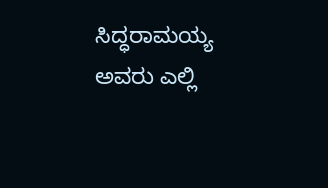ಸಿದ್ಧರಾಮಯ್ಯ ಅವರು ಎಲ್ಲಿ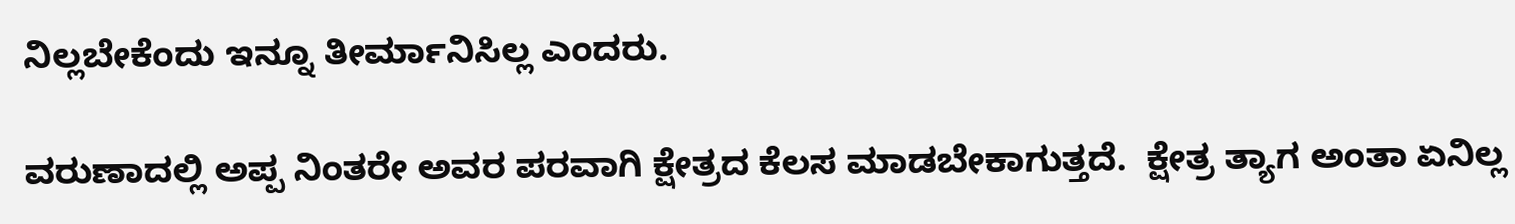ನಿಲ್ಲಬೇಕೆಂದು ಇನ್ನೂ ತೀರ್ಮಾನಿಸಿಲ್ಲ ಎಂದರು.

ವರುಣಾದಲ್ಲಿ ಅಪ್ಪ ನಿಂತರೇ ಅವರ ಪರವಾಗಿ ಕ್ಷೇತ್ರದ ಕೆಲಸ ಮಾಡಬೇಕಾಗುತ್ತದೆ.  ಕ್ಷೇತ್ರ ತ್ಯಾಗ ಅಂತಾ ಏನಿಲ್ಲ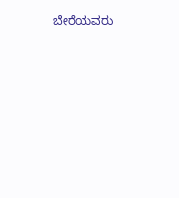ಬೇರೆಯವರು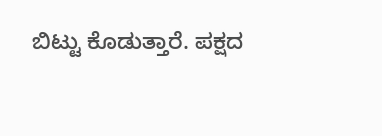ಬಿಟ್ಟು ಕೊಡುತ್ತಾರೆ. ಪಕ್ಷದ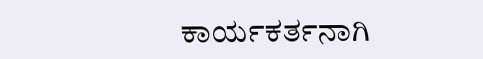ಕಾರ್ಯಕರ್ತನಾಗಿ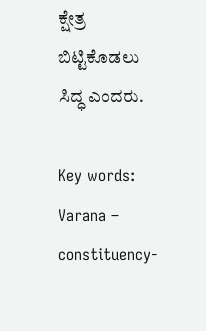ಕ್ಷೇತ್ರ ಬಿಟ್ಟಿಕೊಡಲು ಸಿದ್ಧ ಎಂದರು.

Key words: Varana – constituency-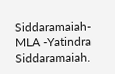Siddaramaiah-  MLA -Yatindra Siddaramaiah.